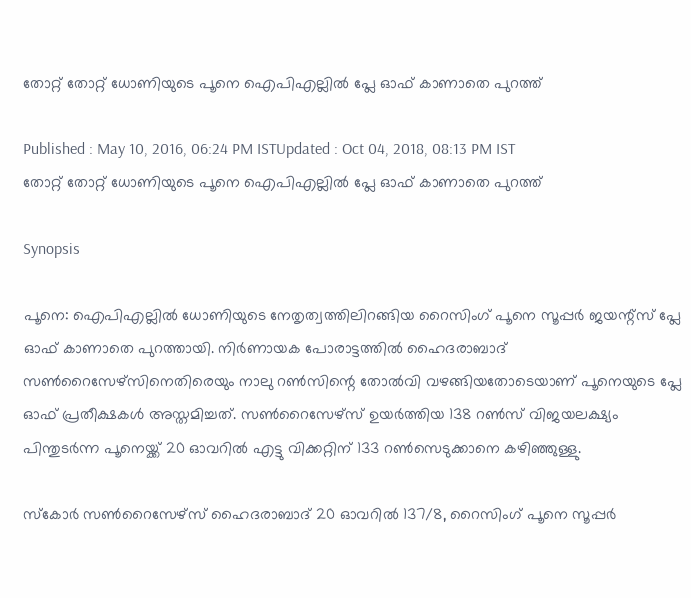തോറ്റ് തോറ്റ് ധോണിയുടെ പൂനെ ഐപിഎല്ലില്‍ പ്ലേ ഓഫ് കാണാതെ പുറത്ത്

Published : May 10, 2016, 06:24 PM ISTUpdated : Oct 04, 2018, 08:13 PM IST
തോറ്റ് തോറ്റ് ധോണിയുടെ പൂനെ ഐപിഎല്ലില്‍ പ്ലേ ഓഫ് കാണാതെ പുറത്ത്

Synopsis

പൂനെ: ഐപിഎല്ലില്‍ ധോണിയുടെ നേതൃത്വത്തിലിറങ്ങിയ റൈസിംഗ് പൂനെ സൂപ്പര്‍ ജയന്റ്സ് പ്ലേ ഓഫ് കാണാതെ പുറത്തായി. നിര്‍ണായക പോരാട്ടത്തില്‍ ഹൈദരാബാദ് സണ്‍റൈസേഴ്സിനെതിരെയും നാലു റണ്‍സിന്റെ തോല്‍വി വഴങ്ങിയതോടെയാണ് പൂനെയുടെ പ്ലേ ഓഫ് പ്രതീക്ഷകള്‍ അസ്തമിച്ചത്. സണ്‍റൈസേഴ്സ് ഉയര്‍ത്തിയ 138 റണ്‍സ് വിജയലക്ഷ്യം പിന്തുടര്‍ന്ന പൂനെയ്ക്ക് 20 ഓവറില്‍ എട്ടു വിക്കറ്റിന് 133 റണ്‍സെടുക്കാനെ കഴിഞ്ഞുള്ളു.

സ്കോര്‍ സണ്‍റൈസേഴ്സ് ഹൈദരാബാദ് 20 ഓവറില്‍ 137/8, റൈസിംഗ് പൂനെ സൂപ്പര്‍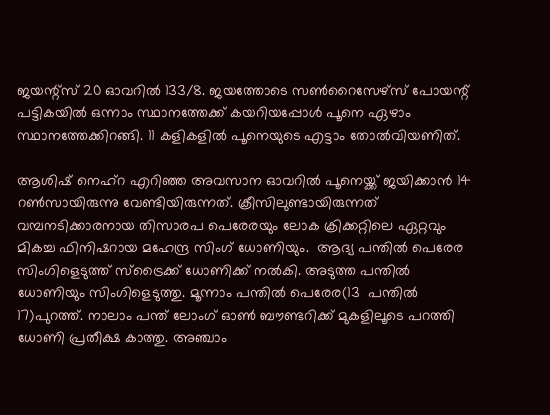ജയന്റ്സ് 20 ഓവറില്‍ 133/8. ജയത്തോടെ സണ്‍റൈസേഴ്സ് പോയന്റ് പട്ടികയില്‍ ഒന്നാം സ്ഥാനത്തേക്ക് കയറിയപ്പോള്‍ പൂനെ ഏഴാം സ്ഥാനത്തേക്കിറങ്ങി. 11 കളികളില്‍ പൂനെയുടെ എട്ടാം തോല്‍വിയണിത്.

ആശിഷ് നെഹ്റ എറിഞ്ഞ അവസാന ഓവറില്‍ പൂനെയ്ക്ക് ജയിക്കാന്‍ 14 റണ്‍സായിരുന്നു വേണ്ടിയിരുന്നത്. ക്രീസിലുണ്ടായിരുന്നത് വമ്പനടിക്കാരനായ തിസാരപ പെരേരയും ലോക ക്രിക്കറ്റിലെ ഏറ്റവും മികച്ച ഫിനിഷറായ മഹേന്ദ്ര സിംഗ് ധോണിയും.  ആദ്യ പന്തില്‍ പെരേര സിംഗിളെടുത്ത് സ്ട്രൈക്ക് ധോണിക്ക് നല്‍കി. അടുത്ത പന്തില്‍ ധോണിയും സിംഗിളെടുത്തു. മൂന്നാം പന്തില്‍ പെരേര(13  പന്തില്‍ 17)പുറത്ത്. നാലാം പന്ത് ലോംഗ് ഓണ്‍ ബൗണ്ടറിക്ക് മുകളിലൂടെ പറത്തി ധോണി പ്രതീക്ഷ കാത്തു. അഞ്ചാം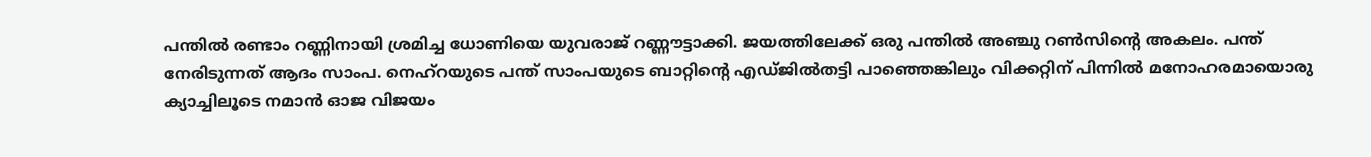പന്തില്‍ രണ്ടാം റണ്ണിനായി ശ്രമിച്ച ധോണിയെ യുവരാജ് റണ്ണൗട്ടാക്കി. ജയത്തിലേക്ക് ഒരു പന്തില്‍ അഞ്ചു റണ്‍സിന്റെ അകലം. പന്ത് നേരിടുന്നത് ആദം സാംപ. നെഹ്റയുടെ പന്ത് സാംപയുടെ ബാറ്റിന്റെ എഡ്ജില്‍തട്ടി പാഞ്ഞെങ്കിലും വിക്കറ്റിന് പിന്നില്‍ മനോഹരമായൊരു ക്യാച്ചിലൂടെ നമാന്‍ ഓജ വിജയം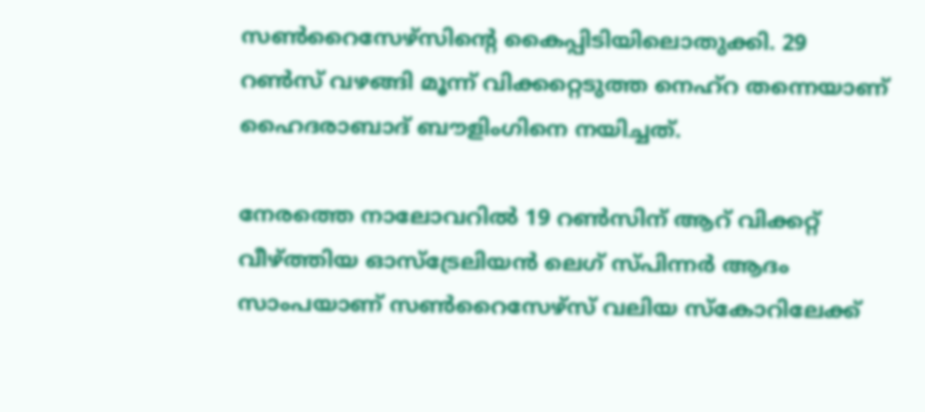സണ്‍റൈസേഴ്സിന്റെ കൈപ്പിടിയിലൊതുക്കി. 29 റണ്‍സ് വഴങ്ങി മൂന്ന് വിക്കറ്റെടുത്ത നെഹ്റ തന്നെയാണ് ഹൈദരാബാദ് ബൗളിംഗിനെ നയിച്ചത്.

നേരത്തെ നാലോവറില്‍ 19 റണ്‍സിന് ആറ് വിക്കറ്റ് വീഴ്ത്തിയ ഓസ്ട്രേലിയന്‍ ലെഗ് സ്പിന്നര്‍ ആദം സാംപയാണ് സണ്‍റൈസേഴ്സ് വലിയ സ്കോറിലേക്ക്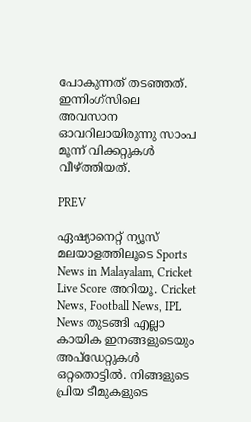പോകുന്നത് തടഞ്ഞത്. ഇന്നിംഗ്സിലെ അവസാന ഓവറിലായിരുന്നു സാംപ മൂന്ന് വിക്കറ്റുകള്‍ വീഴ്ത്തിയത്.

PREV

ഏഷ്യാനെറ്റ് ന്യൂസ് മലയാളത്തിലൂടെ Sports News in Malayalam, Cricket Live Score അറിയൂ. Cricket News, Football News, IPL News തുടങ്ങി എല്ലാ കായിക ഇനങ്ങളുടെയും അപ്‌ഡേറ്റുകൾ ഒറ്റതൊട്ടിൽ. നിങ്ങളുടെ പ്രിയ ടീമുകളുടെ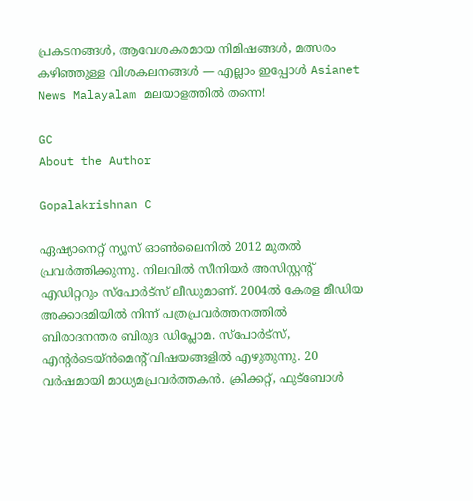പ്രകടനങ്ങൾ, ആവേശകരമായ നിമിഷങ്ങൾ, മത്സരം കഴിഞ്ഞുള്ള വിശകലനങ്ങൾ — എല്ലാം ഇപ്പോൾ Asianet News Malayalam മലയാളത്തിൽ തന്നെ!

GC
About the Author

Gopalakrishnan C

ഏഷ്യാനെറ്റ് ന്യൂസ് ഓണ്‍ലൈനില്‍ 2012 മുതല്‍ പ്രവര്‍ത്തിക്കുന്നു. നിലവില്‍ സീനിയര്‍ അസിസ്റ്റന്‍റ് എഡിറ്ററും സ്പോർട്സ് ലീഡുമാണ്. 2004ൽ കേരള മീഡിയ അക്കാദമിയില്‍ നിന്ന് പത്രപ്രവര്‍ത്തനത്തില്‍ ബിരാദനന്തര ബിരുദ ഡിപ്ലോമ. സ്പോര്‍ട്സ്, എന്‍റര്‍ടെയ്ൻമെന്‍റ് വിഷയങ്ങളില്‍ എഴുതുന്നു. 20 വര്‍ഷമായി മാധ്യമപ്രവര്‍ത്തകൻ. ക്രിക്കറ്റ്, ഫുട്ബോള്‍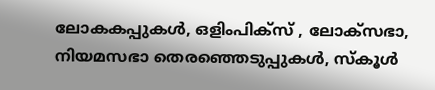ലോകകപ്പുകൾ, ഒളിംപിക്സ് , ലോക്സഭാ, നിയമസഭാ തെരഞ്ഞെടുപ്പുകള്‍, സ്കൂള്‍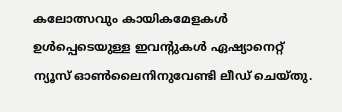കലോത്സവും കായികമേളകള്‍ ഉള്‍പ്പെടെയുള്ള ഇവന്‍റുകള്‍ ഏഷ്യാനെറ്റ് ന്യൂസ് ഓണ്‍ലൈനിനുവേണ്ടി ലീഡ് ചെയ്തു.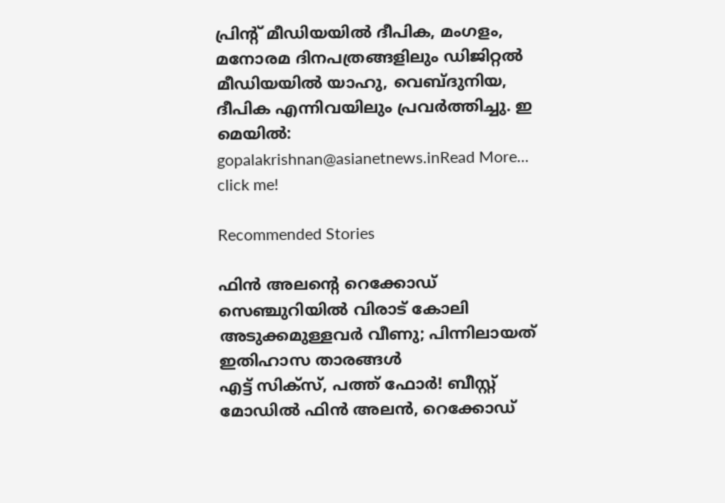പ്രിന്‍റ് മീഡിയയില്‍ ദീപിക, മംഗളം, മനോരമ ദിനപത്രങ്ങളിലും ഡിജിറ്റൽ മീഡിയയില്‍ യാഹു, വെബ്ദുനിയ, ദീപിക എന്നിവയിലും പ്രവര്‍ത്തിച്ചു. ഇ മെയില്‍: gopalakrishnan@asianetnews.inRead More...
click me!

Recommended Stories

ഫിന്‍ അലന്റെ റെക്കോഡ് സെഞ്ചുറിയില്‍ വിരാട് കോലി അടുക്കമുള്ളവര്‍ വീണു; പിന്നിലായത് ഇതിഹാസ താരങ്ങള്‍
എട്ട് സിക്‌സ്, പത്ത് ഫോര്‍! ബീസ്റ്റ് മോഡില്‍ ഫിന്‍ അലന്‍, റെക്കോഡ്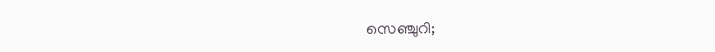സെഞ്ചുറി;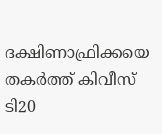ദക്ഷിണാഫ്രിക്കയെ തകര്‍ത്ത് കിവീസ് ടി20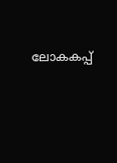ലോകകപ്പ്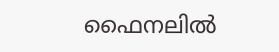ഫൈനലില്‍